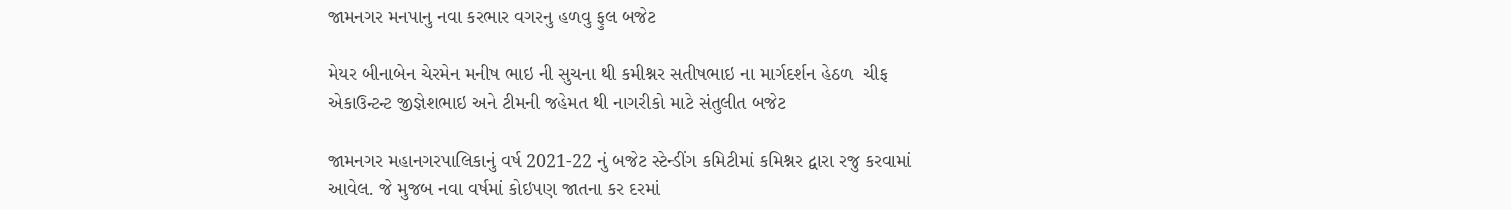જામનગર મનપાનુ નવા કરભાર વગરનુ હળવુ ફુલ બજેટ

મેયર બીનાબેન ચેરમેન મનીષ ભાઇ ની સુચના થી કમીશ્નર સતીષભાઇ ના માર્ગદર્શન હેઠળ  ચીફ એકાઉન્ટન્ટ જીજ્ઞેશભાઇ અને ટીમની જહેમત થી નાગરીકો માટે સંતુલીત બજેટ

જામનગર મહાનગરપાલિકાનું વર્ષ 2021-22 નું બજેટ સ્ટેન્ડીંગ કમિટીમાં કમિશ્નર દ્વારા રજુ કરવામાં આવેલ. જે મુજબ નવા વર્ષમાં કોઇપણ જાતના કર દરમાં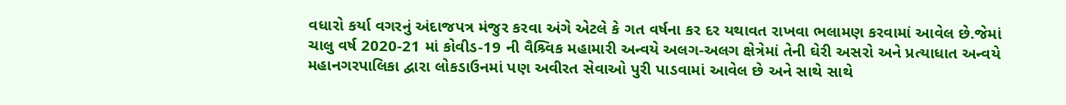વધારો કર્યા વગરનું અંદાજપત્ર મંજુર કરવા અંગે એટલે કે ગત વર્ષના કર દર યથાવત રાખવા ભલામણ કરવામાં આવેલ છે.જેમાં ચાલુ વર્ષ 2020-21 માં કોવીડ-19 ની વૈશ્ર્વિક મહામારી અન્વયે અલગ-અલગ ક્ષેત્રેમાં તેની ઘેરી અસરો અને પ્રત્યાધાત અન્વયે મહાનગરપાલિકા દ્વારા લોકડાઉનમાં પણ અવીરત સેવાઓ પુરી પાડવામાં આવેલ છે અને સાથે સાથે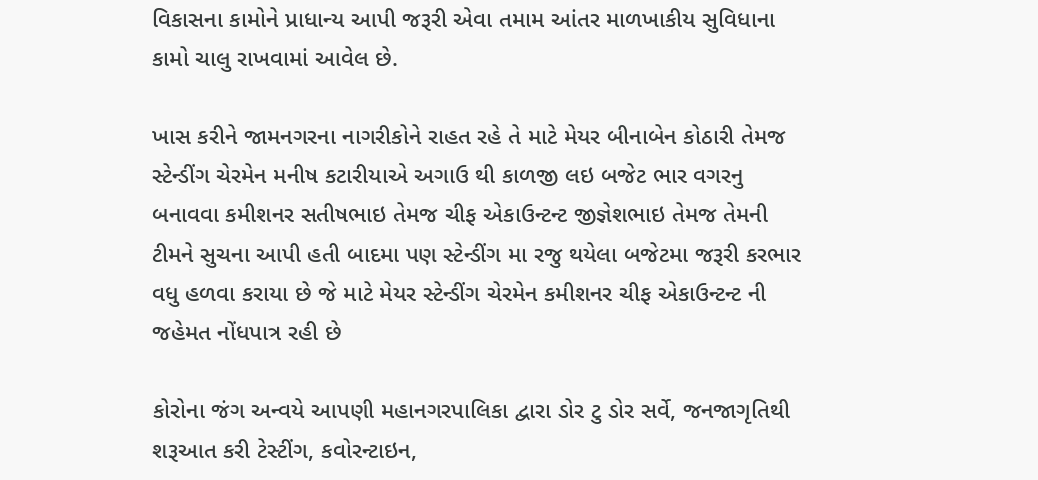વિકાસના કામોને પ્રાધાન્ય આપી જરૂરી એવા તમામ આંતર માળખાકીય સુવિધાના કામો ચાલુ રાખવામાં આવેલ છે.

ખાસ કરીને જામનગરના નાગરીકોને રાહત રહે તે માટે મેયર બીનાબેન કોઠારી તેમજ સ્ટેન્ડીંગ ચેરમેન મનીષ કટારીયાએ અગાઉ થી કાળજી લઇ બજેટ ભાર વગરનુ બનાવવા કમીશનર સતીષભાઇ તેમજ ચીફ એકાઉન્ટન્ટ જીજ્ઞેશભાઇ તેમજ તેમની ટીમને સુચના આપી હતી બાદમા પણ સ્ટેન્ડીંગ મા રજુ થયેલા બજેટમા જરૂરી કરભાર વધુ હળવા કરાયા છે જે માટે મેયર સ્ટેન્ડીંગ ચેરમેન કમીશનર ચીફ એકાઉન્ટન્ટ ની જહેમત નોંધપાત્ર રહી છે

કોરોના જંગ અન્વયે આપણી મહાનગરપાલિકા દ્વારા ડોર ટુ ડોર સર્વે, જનજાગૃતિથી શરૂઆત કરી ટેસ્ટીંગ, કવોરન્ટાઇન,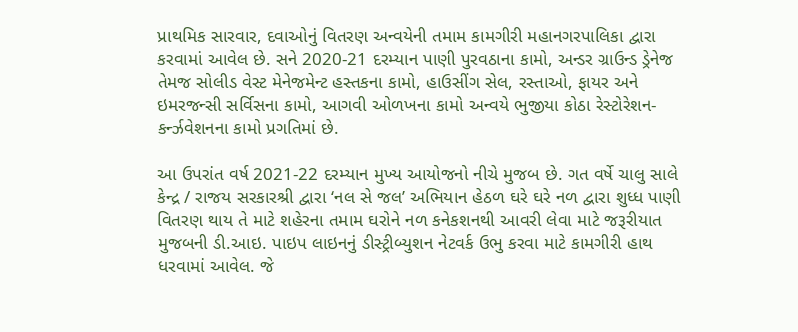પ્રાથમિક સારવાર, દવાઓનું વિતરણ અન્વયેની તમામ કામગીરી મહાનગરપાલિકા દ્વારા કરવામાં આવેલ છે. સને 2020-21 દરમ્યાન પાણી પુરવઠાના કામો, અન્ડર ગ્રાઉન્ડ ડ્રેનેજ તેમજ સોલીડ વેસ્ટ મેનેજમેન્ટ હસ્તકના કામો, હાઉસીંગ સેલ, રસ્તાઓ, ફાયર અને ઇમરજન્સી સર્વિસના કામો, આગવી ઓળખના કામો અન્વયે ભુજીયા કોઠા રેસ્ટોરેશન-કર્ન્ઝવેશનના કામો પ્રગતિમાં છે.

આ ઉપરાંત વર્ષ 2021-22 દરમ્યાન મુખ્ય આયોજનો નીચે મુજબ છે. ગત વર્ષે ચાલુ સાલે કેન્દ્ર / રાજય સરકારશ્રી દ્વારા ‘નલ સે જલ’ અભિયાન હેઠળ ઘરે ઘરે નળ દ્વારા શુધ્ધ પાણી વિતરણ થાય તે માટે શહેરના તમામ ઘરોને નળ કનેકશનથી આવરી લેવા માટે જરૂરીયાત મુજબની ડી.આઇ. પાઇપ લાઇનનું ડીસ્ટ્રીબ્યુશન નેટવર્ક ઉભુ કરવા માટે કામગીરી હાથ ધરવામાં આવેલ. જે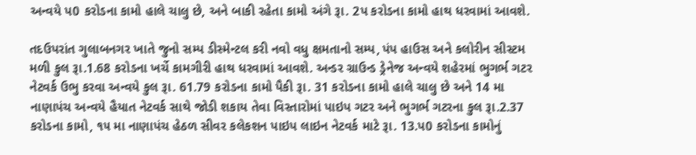અન્વયે પ0 કરોડના કામો હાલે ચાલુ છે, અને બાકી રહેતા કામો અંગે રૂા. 2પ કરોડના કામો હાથ ધરવામાં આવશે.

તદઉપરાંત ગુલાબનગર ખાતે જુનો સમ્પ ડીસ્મેન્ટલ કરી નવો વધુ ક્ષમતાનો સમ્પ, પંપ હાઉસ અને કલોરીન સીસ્ટમ મળી કુલ રૂા.1.68 કરોડના ખર્ચે કામગીરી હાથ ધરવામાં આવશે. અન્ડર ગ્રાઉન્ડ ડ્રેનેજ અન્વયે શહેરમાં ભુગર્ભ ગટર નેટવર્ક ઉભુ કરવા અન્વયે કુલ રૂા. 61.79 કરોડના કામો પૈકી રૂા. 31 કરોડના કામો હાલે ચાલુ છે અને 14 મા નાણાપંચ અન્વયે હૈયાત નેટવર્ક સાથે જોડી શકાય તેવા વિસ્તારોમાં પાઇપ ગટર અને ભુગર્ભ ગટરના કુલ રૂા.2.37 કરોડના કામો, ૧૫ મા નાણાપંચ હેઠળ સીવર કલેકશન પાઇપ લાઇન નેટવર્ક માટે રૂા. 13.પ0 કરોડના કામોનું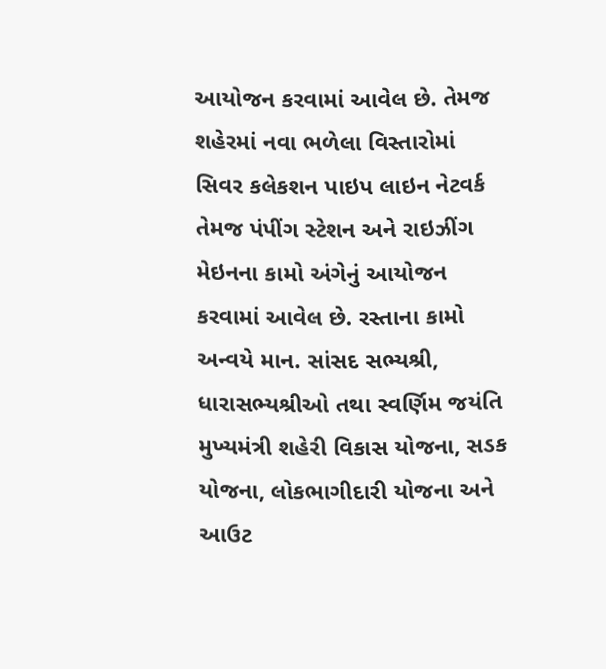આયોજન કરવામાં આવેલ છે. તેમજ શહેરમાં નવા ભળેલા વિસ્તારોમાં સિવર કલેકશન પાઇપ લાઇન નેટવર્ક તેમજ પંપીંગ સ્ટેશન અને રાઇઝીંગ મેઇનના કામો અંગેનું આયોજન કરવામાં આવેલ છે. રસ્તાના કામો અન્વયે માન. સાંસદ સભ્યશ્રી, ધારાસભ્યશ્રીઓ તથા સ્વર્ણિમ જયંતિ મુખ્યમંત્રી શહેરી વિકાસ યોજના, સડક યોજના, લોકભાગીદારી યોજના અને આઉટ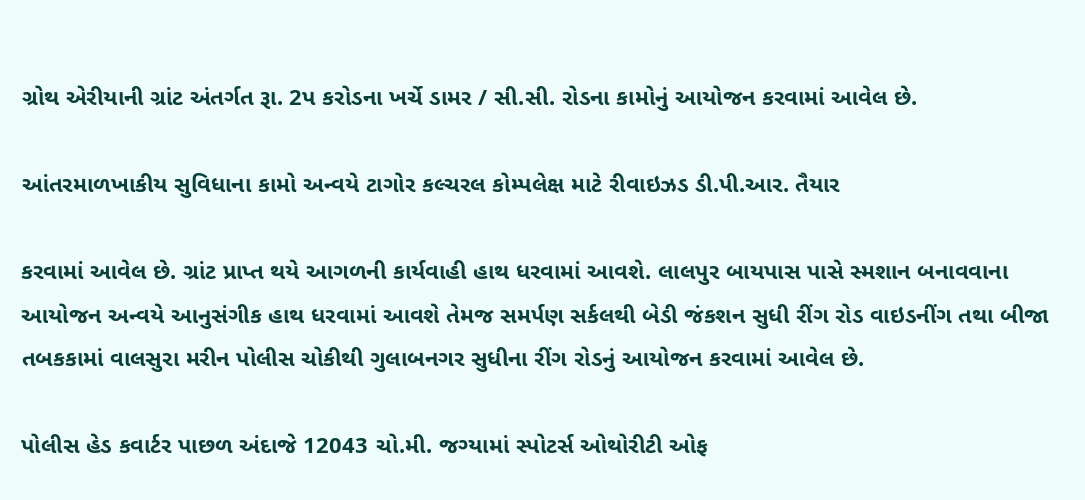ગ્રોથ એરીયાની ગ્રાંટ અંતર્ગત રૂા. 2પ કરોડના ખર્ચે ડામર / સી.સી. રોડના કામોનું આયોજન કરવામાં આવેલ છે.

આંતરમાળખાકીય સુવિધાના કામો અન્વયે ટાગોર કલ્ચરલ કોમ્પલેક્ષ માટે રીવાઇઝડ ડી.પી.આર. તૈયાર

કરવામાં આવેલ છે. ગ્રાંટ પ્રાપ્ત થયે આગળની કાર્યવાહી હાથ ધરવામાં આવશે. લાલપુર બાયપાસ પાસે સ્મશાન બનાવવાના આયોજન અન્વયે આનુસંગીક હાથ ધરવામાં આવશે તેમજ સમર્પણ સર્કલથી બેડી જંકશન સુધી રીંગ રોડ વાઇડનીંગ તથા બીજા તબકકામાં વાલસુરા મરીન પોલીસ ચોકીથી ગુલાબનગર સુધીના રીંગ રોડનું આયોજન કરવામાં આવેલ છે.

પોલીસ હેડ કવાર્ટર પાછળ અંદાજે 12043 ચો.મી. જગ્યામાં સ્પોટર્સ ઓથોરીટી ઓફ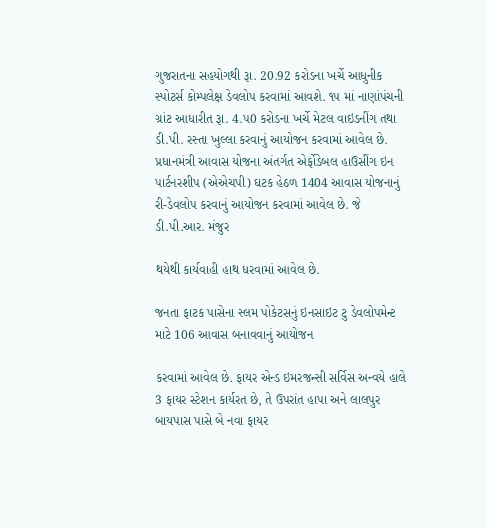ગુજરાતના સહયોગથી રૂા. 20.92 કરોડના ખર્ચે આધુનીક સ્પોટર્સ કોમ્પલેક્ષ ડેવલોપ કરવામાં આવશે. ૧૫ માં નાણાંપંચની ગ્રાંટ આધારીત રૂા. 4.પ0 કરોડના ખર્ચે મેટલ વાઇડનીંગ તથા ડી.પી. રસ્તા ખુલ્લા કરવાનું આયોજન કરવામાં આવેલ છે. પ્રધાનમંત્રી આવાસ યોજના અંતર્ગત એર્ફોડેબલ હાઉસીંગ ઇન પાર્ટનરશીપ (એએચપી) ઘટક હેઠળ 1404 આવાસ યોજનાનું રી-ડેવલોપ કરવાનું આયોજન કરવામાં આવેલ છે. જે ડી.પી.આર. મંજુર

થયેથી કાર્યવાહી હાથ ધરવામાં આવેલ છે.

જનતા ફાટક પાસેના સ્લમ પોકેટસનું ઇનસાઇટ ટુ ડેવલોપમેન્ટ માટે 106 આવાસ બનાવવાનું આયોજન

કરવામાં આવેલ છે. ફાયર એન્ડ ઇમરજન્સી સર્વિસ અન્વયે હાલે 3 ફાયર સ્ટેશન કાર્યરત છે, તે ઉપરાંત હાપા અને લાલપુર બાયપાસ પાસે બે નવા ફાયર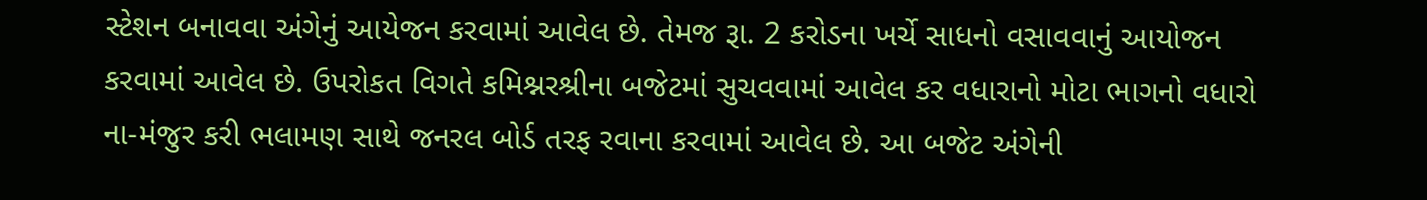સ્ટેશન બનાવવા અંગેનું આયેજન કરવામાં આવેલ છે. તેમજ રૂા. 2 કરોડના ખર્ચે સાધનો વસાવવાનું આયોજન કરવામાં આવેલ છે. ઉપરોકત વિગતે કમિશ્નરશ્રીના બજેટમાં સુચવવામાં આવેલ કર વધારાનો મોટા ભાગનો વધારો ના-મંજુર કરી ભલામણ સાથે જનરલ બોર્ડ તરફ રવાના કરવામાં આવેલ છે. આ બજેટ અંગેની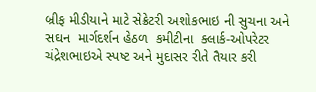બ્રીફ મીડીયાને માટે સેક્રેટરી અશોકભાઇ ની સુચના અને સઘન  માર્ગદર્શન હેઠળ  કમીટીના  ક્લાર્ક-ઓપરેટર ચંદ્રેશભાઇએ સ્પષ્ટ અને મુદાસર રીતે તૈયાર કરી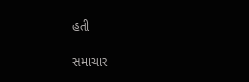હતી

સમાચાર